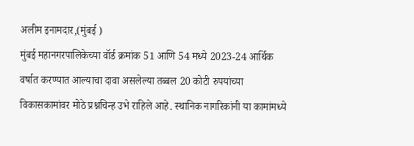अलीम इनामदार,(मुंबई )
मुंबई महानगरपालिकेच्या वॉर्ड क्रमांक 51 आणि 54 मध्ये 2023-24 आर्थिक वर्षात करण्यात आल्याचा दावा असलेल्या तब्बल 20 कोटी रुपयांच्या विकासकामांवर मोठे प्रश्नचिन्ह उभे राहिले आहे. स्थानिक नागरिकांनी या कामांमध्ये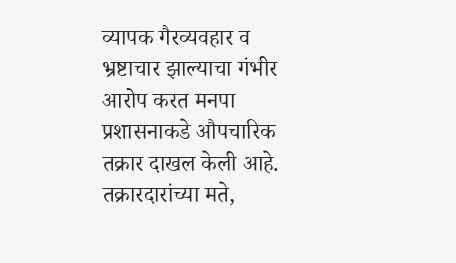व्यापक गैरव्यवहार व भ्रष्टाचार झाल्याचा गंभीर आरोप करत मनपा प्रशासनाकडे औपचारिक तक्रार दाखल केली आहे.
तक्रारदारांच्या मते,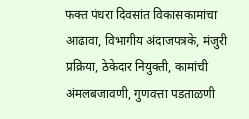फक्त पंधरा दिवसांत विकासकामांचा आढावा, विभागीय अंदाजपत्रके, मंजुरी प्रक्रिया, ठेकेदार नियुक्ती, कामांची अंमलबजावणी, गुणवत्ता पडताळणी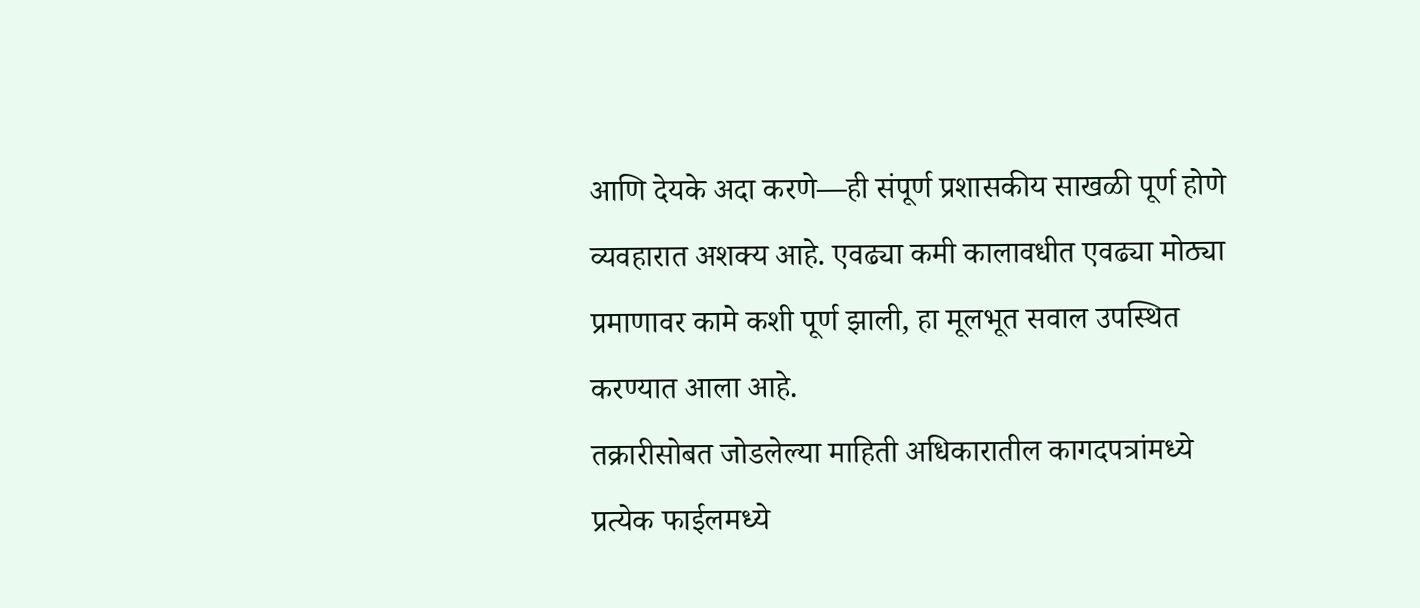आणि देयके अदा करणे—ही संपूर्ण प्रशासकीय साखळी पूर्ण होणे व्यवहारात अशक्य आहे. एवढ्या कमी कालावधीत एवढ्या मोठ्या प्रमाणावर कामे कशी पूर्ण झाली, हा मूलभूत सवाल उपस्थित करण्यात आला आहे.
तक्रारीसोबत जोडलेल्या माहिती अधिकारातील कागदपत्रांमध्ये प्रत्येक फाईलमध्ये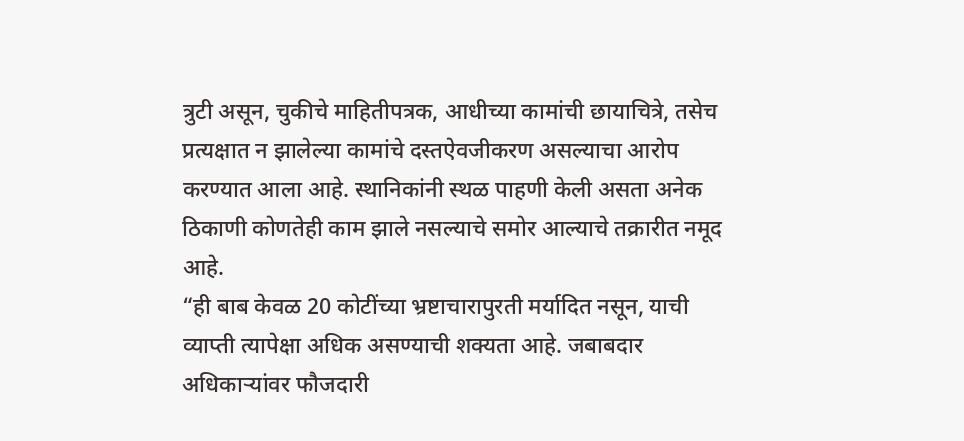त्रुटी असून, चुकीचे माहितीपत्रक, आधीच्या कामांची छायाचित्रे, तसेच प्रत्यक्षात न झालेल्या कामांचे दस्तऐवजीकरण असल्याचा आरोप करण्यात आला आहे. स्थानिकांनी स्थळ पाहणी केली असता अनेक ठिकाणी कोणतेही काम झाले नसल्याचे समोर आल्याचे तक्रारीत नमूद आहे.
“ही बाब केवळ 20 कोटींच्या भ्रष्टाचारापुरती मर्यादित नसून, याची व्याप्ती त्यापेक्षा अधिक असण्याची शक्यता आहे. जबाबदार अधिकाऱ्यांवर फौजदारी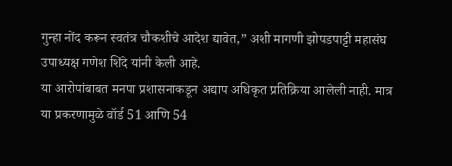गुन्हा नोंद करून स्वतंत्र चौकशीचे आदेश द्यावेत,” अशी मागणी झोपडपाट्टी महासंघ उपाध्यक्ष गणेश शिंदे यांनी केली आहे.
या आरोपांबाबत मनपा प्रशासनाकडून अद्याप अधिकृत प्रतिक्रिया आलेली नाही. मात्र या प्रकरणामुळे वॉर्ड 51 आणि 54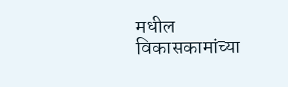मधील विकासकामांच्या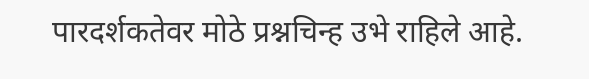पारदर्शकतेवर मोठे प्रश्नचिन्ह उभे राहिले आहे.